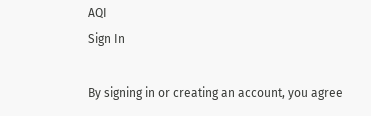AQI
Sign In

By signing in or creating an account, you agree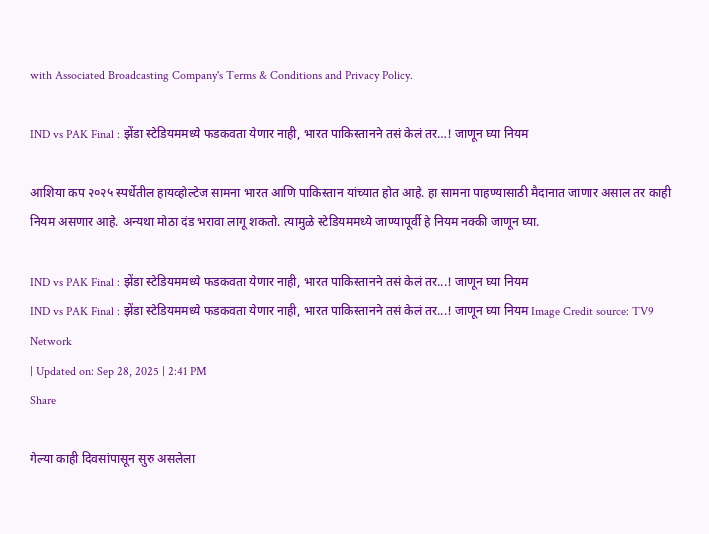with Associated Broadcasting Company's Terms & Conditions and Privacy Policy.

IND vs PAK Final : झेंडा स्टेडियममध्ये फडकवता येणार नाही, भारत पाकिस्तानने तसं केलं तर…! जाणून घ्या नियम

आशिया कप २०२५ स्पर्धेतील हायव्होल्टेज सामना भारत आणि पाकिस्तान यांच्यात होत आहे. हा सामना पाहण्यासाठी मैदानात जाणार असाल तर काही नियम असणार आहे. अन्यथा मोठा दंड भरावा लागू शकतो. त्यामुळे स्टेडियममध्ये जाण्यापूर्वी हे नियम नक्की जाणून घ्या.

IND vs PAK Final : झेंडा स्टेडियममध्ये फडकवता येणार नाही, भारत पाकिस्तानने तसं केलं तर...! जाणून घ्या नियम
IND vs PAK Final : झेंडा स्टेडियममध्ये फडकवता येणार नाही, भारत पाकिस्तानने तसं केलं तर...! जाणून घ्या नियम Image Credit source: TV9 Network
| Updated on: Sep 28, 2025 | 2:41 PM
Share

गेल्या काही दिवसांपासून सुरु असलेला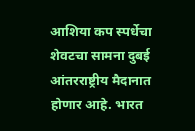आशिया कप स्पर्धेचा शेवटचा सामना दुबई आंतरराष्ट्रीय मैदानात होणार आहे. भारत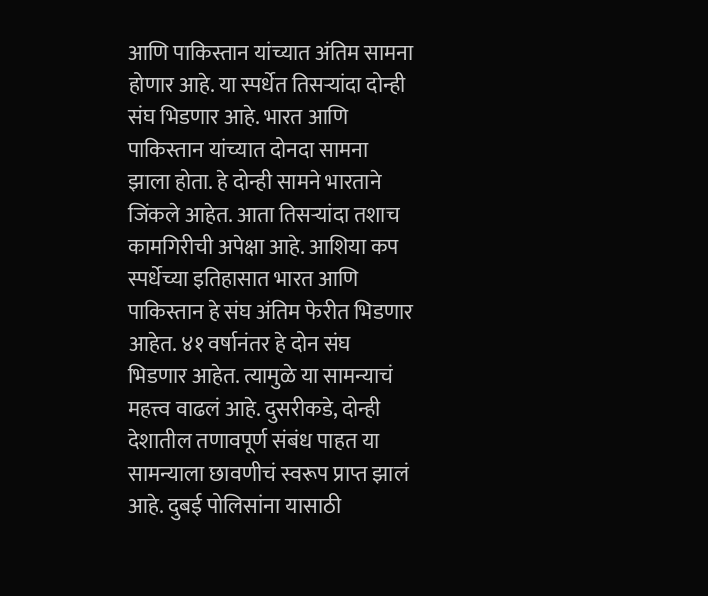आणि पाकिस्तान यांच्यात अंतिम सामना होणार आहे. या स्पर्धेत तिसऱ्यांदा दोन्ही संघ भिडणार आहे. भारत आणि पाकिस्तान यांच्यात दोनदा सामना झाला होता. हे दोन्ही सामने भारताने जिंकले आहेत. आता तिसऱ्यांदा तशाच कामगिरीची अपेक्षा आहे. आशिया कप स्पर्धेच्या इतिहासात भारत आणि पाकिस्तान हे संघ अंतिम फेरीत भिडणार आहेत. ४१ वर्षानंतर हे दोन संघ भिडणार आहेत. त्यामुळे या सामन्याचं महत्त्व वाढलं आहे. दुसरीकडे, दोन्ही देशातील तणावपूर्ण संबंध पाहत या सामन्याला छावणीचं स्वरूप प्राप्त झालं आहे. दुबई पोलिसांना यासाठी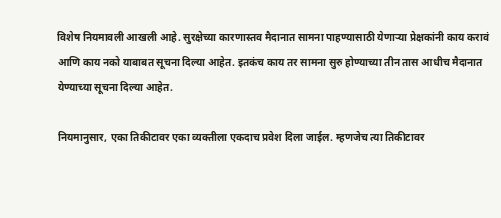विशेष नियमावली आखली आहे. सुरक्षेच्या कारणास्तव मैदानात सामना पाहण्यासाठी येणाऱ्या प्रेक्षकांनी काय करावं आणि काय नको याबाबत सूचना दिल्या आहेत. इतकंच काय तर सामना सुरु होण्याच्या तीन तास आधीच मैदानात येण्याच्या सूचना दिल्या आहेत.

नियमानुसार, एका तिकीटावर एका व्यक्तीला एकदाच प्रवेश दिला जाईल. म्हणजेच त्या तिकीटावर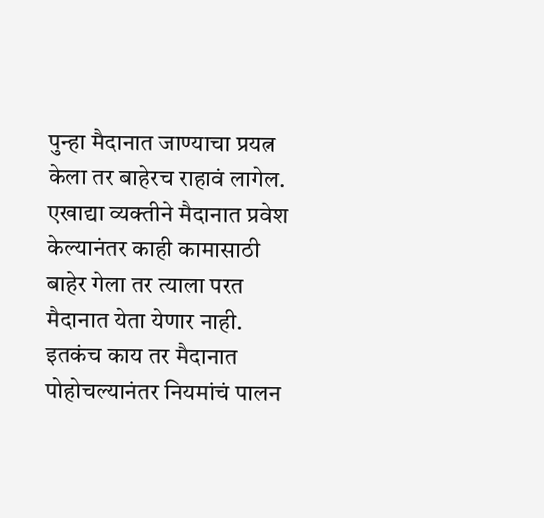पुन्हा मैदानात जाण्याचा प्रयत्न केला तर बाहेरच राहावं लागेल. एखाद्या व्यक्तीने मैदानात प्रवेश केल्यानंतर काही कामासाठी बाहेर गेला तर त्याला परत मैदानात येता येणार नाही. इतकंच काय तर मैदानात पोहोचल्यानंतर नियमांचं पालन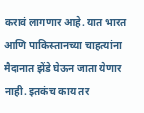करावं लागणार आहे. यात भारत आणि पाकिस्तानच्या चाहत्यांना मैदानात झेंडे घेऊन जाता येणार नाही. इतकंच काय तर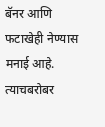बॅनर आणि फटाखेही नेण्यास मनाई आहे. त्याचबरोबर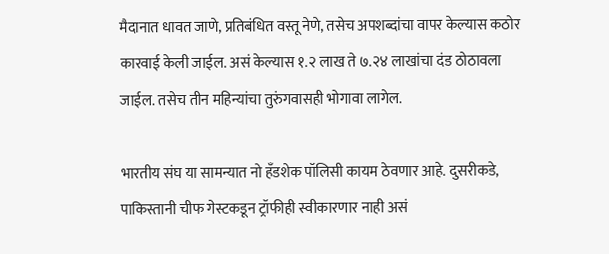मैदानात धावत जाणे, प्रतिबंधित वस्तू नेणे, तसेच अपशब्दांचा वापर केल्यास कठोर कारवाई केली जाईल. असं केल्यास १.२ लाख ते ७.२४ लाखांचा दंड ठोठावला जाईल. तसेच तीन महिन्यांचा तुरुंगवासही भोगावा लागेल.

भारतीय संघ या सामन्यात नो हँडशेक पॉलिसी कायम ठेवणार आहे. दुसरीकडे, पाकिस्तानी चीफ गेस्टकडून ट्रॉफीही स्वीकारणार नाही असं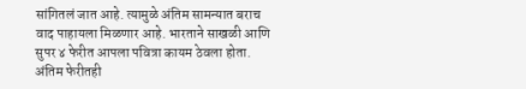सांगितलं जात आहे. त्यामुळे अंतिम सामन्यात बराच वाद पाहायला मिळणार आहे. भारताने साखळी आणि सुपर ४ फेरीत आपला पवित्रा कायम ठेवला होता. अंतिम फेरीतही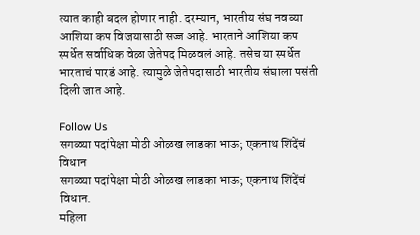त्यात काही बदल होणार नाही. दरम्यान, भारतीय संघ नवव्या आशिया कप विजयासाठी सज्ज आहे. भारताने आशिया कप स्पर्धेत सर्वाधिक वेळा जेतेपद मिळवलं आहे. तसेच या स्पर्धेत भारताचं पारडं आहे. त्यामुळे जेतेपदासाठी भारतीय संघाला पसंती दिली जात आहे.

Follow Us
सगळ्या पदांपेक्षा मोठी ओळख लाडका भाऊ; एकनाथ शिंदेंचं विधान
सगळ्या पदांपेक्षा मोठी ओळख लाडका भाऊ; एकनाथ शिंदेंचं विधान.
महिला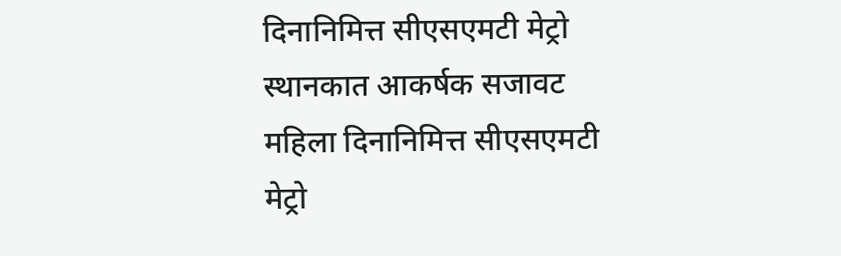दिनानिमित्त सीएसएमटी मेट्रो स्थानकात आकर्षक सजावट
महिला दिनानिमित्त सीएसएमटी मेट्रो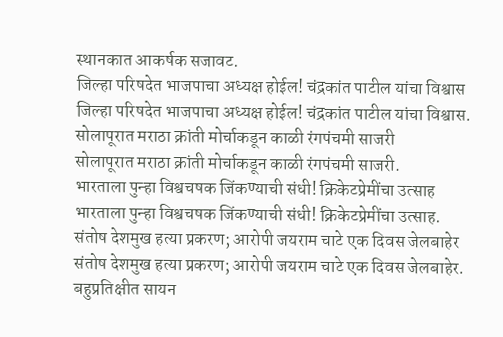स्थानकात आकर्षक सजावट.
जिल्हा परिषदेत भाजपाचा अध्यक्ष होईल! चंद्रकांत पाटील यांचा विश्वास
जिल्हा परिषदेत भाजपाचा अध्यक्ष होईल! चंद्रकांत पाटील यांचा विश्वास.
सोलापूरात मराठा क्रांती मोर्चाकडून काळी रंगपंचमी साजरी
सोलापूरात मराठा क्रांती मोर्चाकडून काळी रंगपंचमी साजरी.
भारताला पुन्हा विश्वचषक जिंकण्याची संधी! क्रिकेटप्रेमींचा उत्साह
भारताला पुन्हा विश्वचषक जिंकण्याची संधी! क्रिकेटप्रेमींचा उत्साह.
संतोष देशमुख हत्या प्रकरण; आरोपी जयराम चाटे एक दिवस जेलबाहेर
संतोष देशमुख हत्या प्रकरण; आरोपी जयराम चाटे एक दिवस जेलबाहेर.
बहुप्रतिक्षीत सायन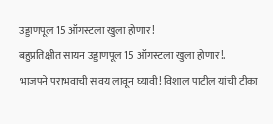उड्डाणपूल 15 ऑगस्टला खुला होणार!
बहुप्रतिक्षीत सायन उड्डाणपूल 15 ऑगस्टला खुला होणार!.
भाजपने पराभवाची सवय लावून घ्यावी! विशाल पाटील यांची टीका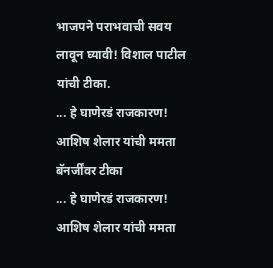भाजपने पराभवाची सवय लावून घ्यावी! विशाल पाटील यांची टीका.
... हे घाणेरडं राजकारण! आशिष शेलार यांची ममता बॅनर्जींवर टीका
... हे घाणेरडं राजकारण! आशिष शेलार यांची ममता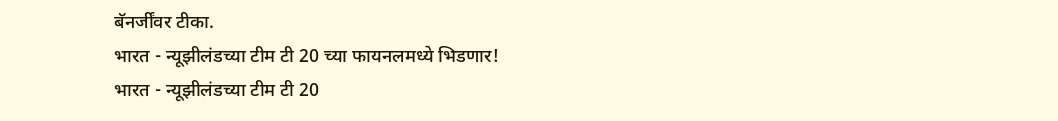बॅनर्जींवर टीका.
भारत - न्यूझीलंडच्या टीम टी 20 च्या फायनलमध्ये भिडणार!
भारत - न्यूझीलंडच्या टीम टी 20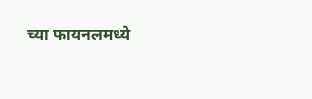च्या फायनलमध्ये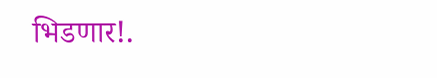भिडणार!.